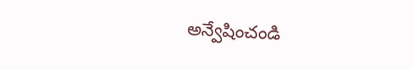అన్వేషించండి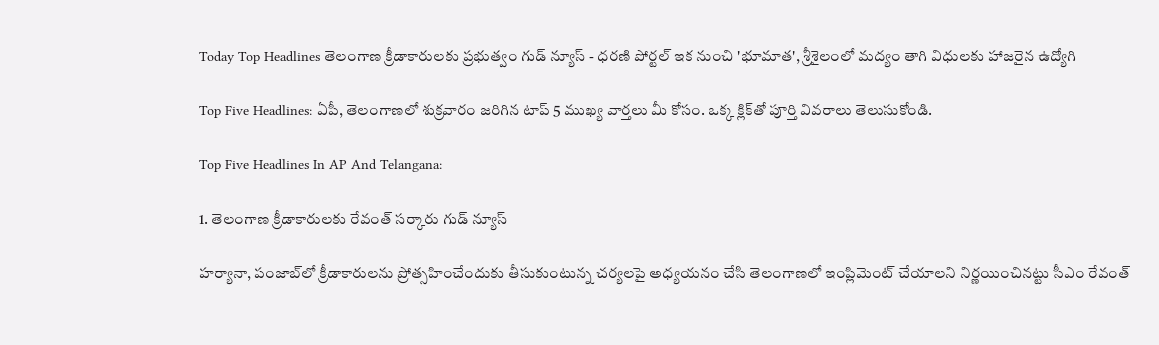Today Top Headlines తెలంగాణ క్రీడాకారులకు ప్రభుత్వం గుడ్ న్యూస్ - ధరణి పోర్టల్ ఇక నుంచి 'భూమాత', శ్రీశైలంలో మద్యం తాగి విధులకు హాజరైన ఉద్యోగి

Top Five Headlines: ఏపీ, తెలంగాణలో శుక్రవారం జరిగిన టాప్ 5 ముఖ్య వార్తలు మీ కోసం. ఒక్క క్లిక్‌తో పూర్తి వివరాలు తెలుసుకోండి.

Top Five Headlines In AP And Telangana:

1. తెలంగాణ క్రీడాకారులకు రేవంత్ సర్కారు గుడ్ న్యూస్

హర్యానా, పంజాబ్‌లో క్రీడాకారులను ప్రోత్సహించేందుకు తీసుకుంటున్న చర్యలపై అధ్యయనం చేసి తెలంగాణలో ఇంప్లిమెంట్ చేయాలని నిర్ణయించినట్టు సీఎం రేవంత్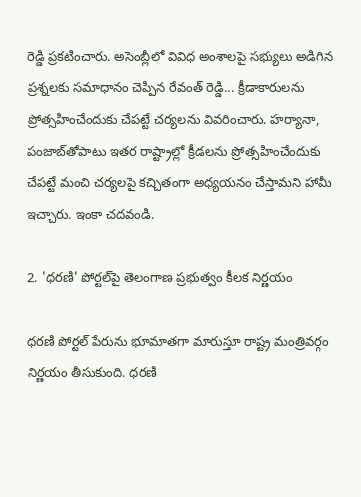రెడ్డి ప్రకటించారు. అసెంబ్లీలో వివిధ అంశాలపై సభ్యులు అడిగిన ప్రశ్నలకు సమాధానం చెప్పిన రేవంత్ రెడ్డి... క్రీడాకారులను ప్రోత్సహించేందుకు చేపట్టే చర్యలను వివరించారు. హర్యానా, పంజాబ్‌తోపాటు ఇతర రాష్ట్రాల్లో క్రీడలను ప్రోత్సహించేందుకు చేపట్టే మంచి చర్యలపై కచ్చితంగా అధ్యయనం చేస్తామని హామీ ఇచ్చారు. ఇంకా చదవండి.

2. 'ధరణి' పోర్టల్‌పై తెలంగాణ ప్రభుత్వం కీలక నిర్ణయం

ధరణి పోర్టల్‌ పేరును భూమాతగా మారుస్తూ రాష్ట్ర మంత్రివర్గం నిర్ణయం తీసుకుంది. ధరణి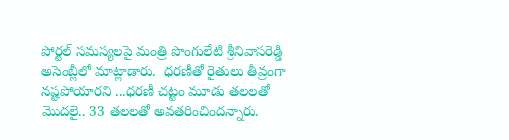పోర్టల్ సమస్యలపై మంత్రి పొంగులేటి శ్రీనివాసరెడ్డి అసెంబ్లీలో మాట్లాడారు.  ధరణీతో రైతులు తీవ్రంగా నష్టపోయారని ...ధరణీ చట్టం మూడు తలలతో మొదలై.. 33 తలలతో అవతరించిందన్నారు.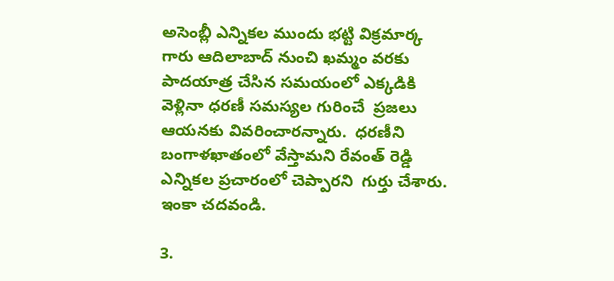అసెంబ్లీ ఎన్నికల ముందు భట్టి విక్రమార్క గారు ఆదిలాబాద్ నుంచి ఖమ్మం వరకు పాదయాత్ర చేసిన సమయంలో ఎక్కడికి వెళ్లినా ధరణీ సమస్యల గురించే  ప్రజలు ఆయనకు వివరించారన్నారు.  ధరణీని బంగాళఖాతంలో వేస్తామని రేవంత్ రెడ్డి ఎన్నికల ప్రచారంలో చెప్పారని  గుర్తు చేశారు. ఇంకా చదవండి.

3.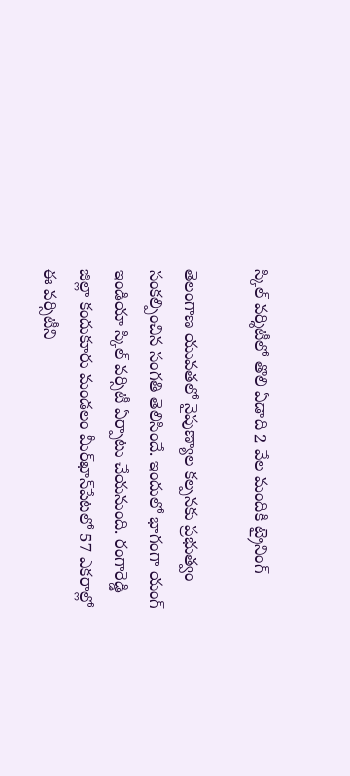స్కిల్ వర్శిటీలో తొలి ఏడాది 2 వేల మందికి ట్రైనింగ్

తెలంగాణ యువతలో నైపుణ్యాల కల్పనకు ప్రభుత్వం సంకల్పించిన సంగతి తెలిసిందే. ఇందులో భాగంగా యంగ్ ఇండియా స్కిల్ వర్సిటీ ఏర్పాటు చేయనుంది. రంగారెడ్డి జిల్లా కందుకూరు మండలం మీర్‌ఖాన్‌పేటలో 57 ఎకరాల్లో ఈ వర్సిటీని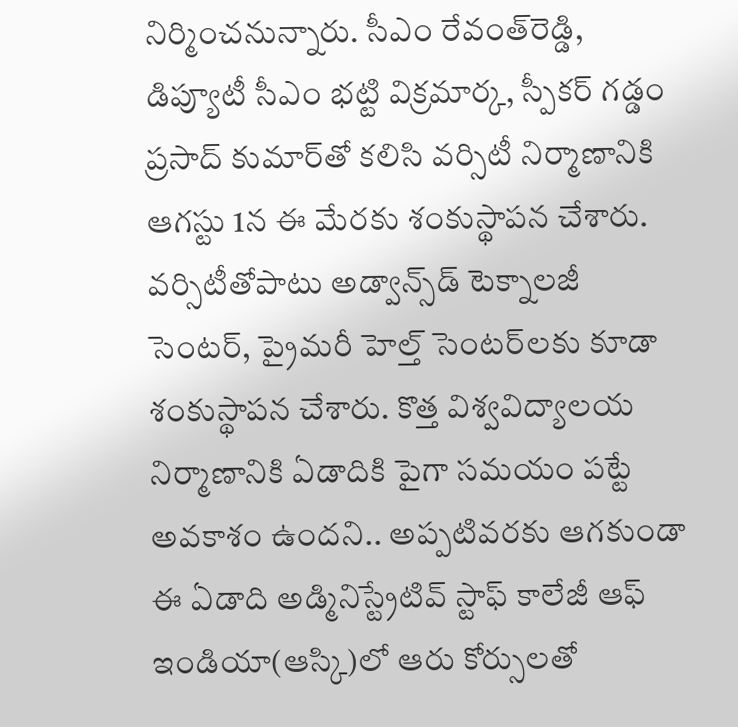నిర్మించనున్నారు. సీఎం రేవంత్‌రెడ్డి, డిప్యూటీ సీఎం భట్టి విక్రమార్క, స్పీకర్‌ గడ్డం ప్రసాద్‌ కుమార్‌తో కలిసి వర్సిటీ నిర్మాణానికి ఆగస్టు 1న ఈ మేరకు శంకుస్థాపన చేశారు. వర్సిటీతోపాటు అడ్వాన్స్‌డ్‌ టెక్నాలజీ సెంటర్‌, ప్రైమరీ హెల్త్‌ సెంటర్‌లకు కూడా శంకుస్థాపన చేశారు. కొత్త విశ్వవిద్యాలయ నిర్మాణానికి ఏడాదికి పైగా సమయం పట్టే అవకాశం ఉందని.. అప్పటివరకు ఆగకుండా ఈ ఏడాది అడ్మినిస్ట్రేటివ్ స్టాఫ్ కాలేజీ ఆఫ్ ఇండియా(ఆస్కి)లో ఆరు కోర్సులతో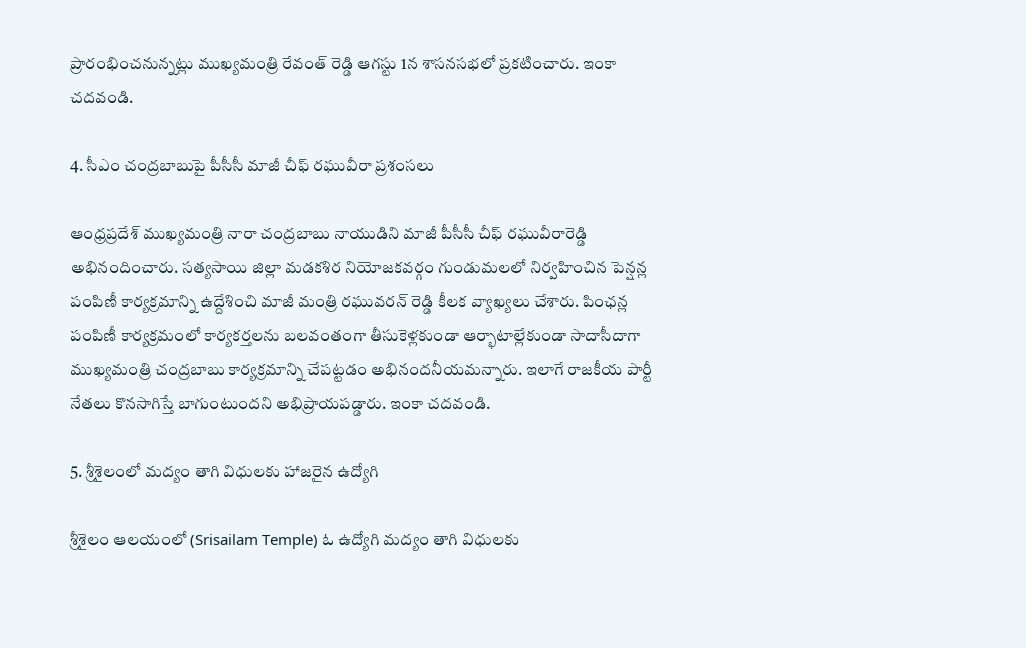ప్రారంభించనున్నట్లు ముఖ్యమంత్రి రేవంత్ రెడ్డి ఆగస్టు 1న శాసనసభలో ప్రకటించారు. ఇంకా చదవండి.

4. సీఎం చంద్రబాబుపై పీసీసీ మాజీ చీఫ్ రఘువీరా ప్రశంసలు

ఆంధ్రప్రదేశ్ ముఖ్యమంత్రి నారా చంద్రబాబు నాయుడిని మాజీ పీసీసీ చీఫ్ రఘువీరారెడ్డి అభినందించారు. సత్యసాయి జిల్లా మడకశిర నియోజకవర్గం గుండుమలలో నిర్వహించిన పెన్షన్ల పంపిణీ కార్యక్రమాన్ని ఉద్దేశించి మాజీ మంత్రి రఘువరన్ రెడ్డి కీలక వ్యాఖ్యలు చేశారు. పింఛన్ల పంపిణీ కార్యక్రమంలో కార్యకర్తలను బలవంతంగా తీసుకెళ్లకుండా ఆర్భాటాల్లేకుండా సాదాసీదాగా ముఖ్యమంత్రి చంద్రబాబు కార్యక్రమాన్ని చేపట్టడం అభినందనీయమన్నారు. ఇలాగే రాజకీయ పార్టీ నేతలు కొనసాగిస్తే బాగుంటుందని అభిప్రాయపడ్డారు. ఇంకా చదవండి.

5. శ్రీశైలంలో మద్యం తాగి విధులకు హాజరైన ఉద్యోగి

శ్రీశైలం ఆలయంలో (Srisailam Temple) ఓ ఉద్యోగి మద్యం తాగి విధులకు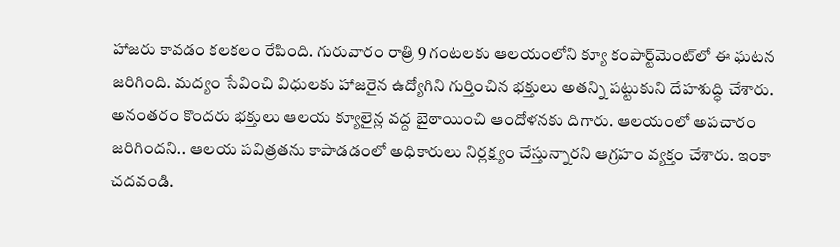హాజరు కావడం కలకలం రేపింది. గురువారం రాత్రి 9 గంటలకు ఆలయంలోని క్యూ కంపార్ట్‌మెంట్‌లో ఈ ఘటన జరిగింది. మద్యం సేవించి విధులకు హాజరైన ఉద్యోగిని గుర్తించిన భక్తులు అతన్ని పట్టుకుని దేహశుద్ధి చేశారు. అనంతరం కొందరు భక్తులు ఆలయ క్యూలైన్ల వద్ద బైఠాయించి ఆందోళనకు దిగారు. ఆలయంలో అపచారం జరిగిందని.. ఆలయ పవిత్రతను కాపాడడంలో అధికారులు నిర్లక్ష్యం చేస్తున్నారని ఆగ్రహం వ్యక్తం చేశారు. ఇంకా చదవండి.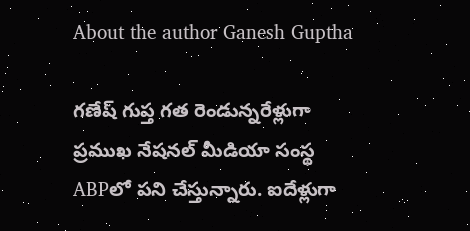About the author Ganesh Guptha

గణేష్ గుప్త గత రెండున్నరేళ్లుగా ప్రముఖ నేషనల్ మీడియా సంస్థ ABPలో పని చేస్తున్నారు. ఐదేళ్లుగా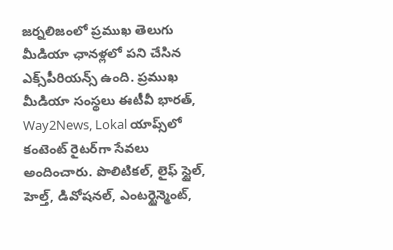జర్నలిజంలో ప్రముఖ తెలుగు మీడియా ఛానళ్లలో పని చేసిన ఎక్స్‌పీరియన్స్ ఉంది. ప్రముఖ మీడియా సంస్థలు ఈటీవీ భారత్, Way2News, Lokal యాప్స్‌లో కంటెంట్ రైటర్‌గా సేవలు అందించారు. పొలిటికల్, లైఫ్ స్టైల్, హెల్త్, డివోషనల్, ఎంటర్టైన్మెంట్,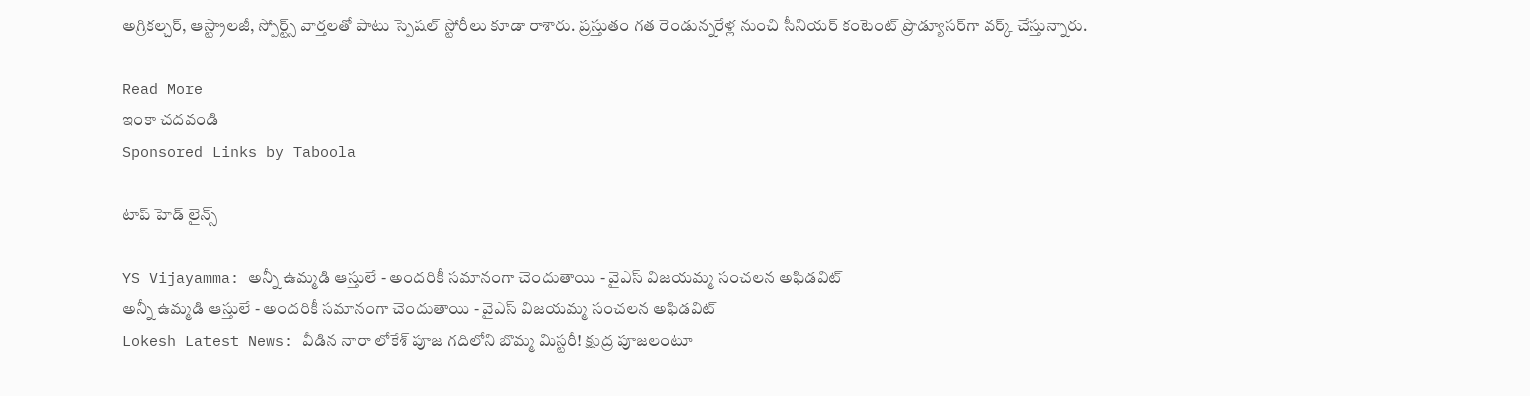అగ్రికల్చర్, ఆస్ట్రాలజీ, స్పోర్ట్స్ వార్తలతో పాటు స్పెషల్ స్టోరీలు కూడా రాశారు. ప్రస్తుతం గత రెండున్నరేళ్ల నుంచి సీనియర్ కంటెంట్ ప్రొడ్యూసర్‌గా వర్క్ చేస్తున్నారు.

Read More
ఇంకా చదవండి
Sponsored Links by Taboola

టాప్ హెడ్ లైన్స్

YS Vijayamma: అన్నీ ఉమ్మడి ఆస్తులే - అందరికీ సమానంగా చెందుతాయి - వైఎస్ విజయమ్మ సంచలన అఫిడవిట్
అన్నీ ఉమ్మడి ఆస్తులే - అందరికీ సమానంగా చెందుతాయి - వైఎస్ విజయమ్మ సంచలన అఫిడవిట్
Lokesh Latest News: వీడిన నారా లోకేశ్ పూజ గదిలోని బొమ్మ మిస్టరీ! క్షుద్ర పూజలంటూ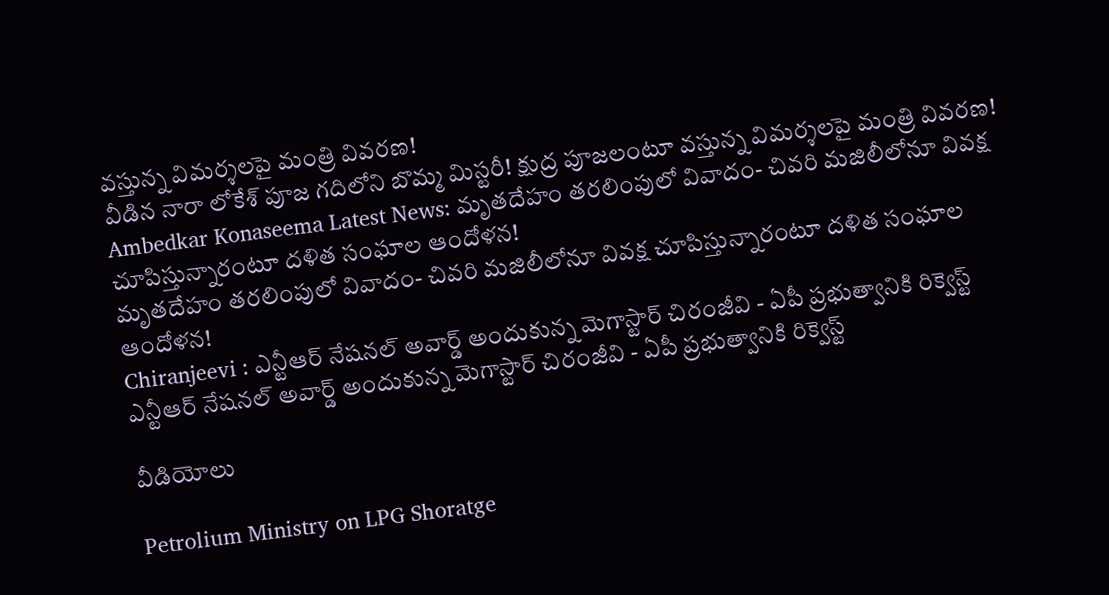వస్తున్న విమర్శలపై మంత్రి వివరణ!
వీడిన నారా లోకేశ్ పూజ గదిలోని బొమ్మ మిస్టరీ! క్షుద్ర పూజలంటూ వస్తున్న విమర్శలపై మంత్రి వివరణ!
Ambedkar Konaseema Latest News: మృతదేహం త‌ర‌లింపులో వివాదం- చివ‌రి మ‌జిలీలోనూ వివ‌క్ష చూపిస్తున్నారంటూ ద‌ళిత సంఘాల ఆందోళన!
మృతదేహం త‌ర‌లింపులో వివాదం- చివ‌రి మ‌జిలీలోనూ వివ‌క్ష చూపిస్తున్నారంటూ ద‌ళిత సంఘాల ఆందోళన!
Chiranjeevi : ఎన్టీఆర్ నేషనల్ అవార్డ్ అందుకున్న మెగాస్టార్ చిరంజీవి - ఏపీ ప్రభుత్వానికి రిక్వెస్ట్
ఎన్టీఆర్ నేషనల్ అవార్డ్ అందుకున్న మెగాస్టార్ చిరంజీవి - ఏపీ ప్రభుత్వానికి రిక్వెస్ట్

వీడియోలు

Petrolium Ministry on LPG Shoratge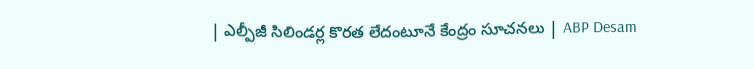| ఎల్పీజీ సిలిండర్ల కొరత లేదంటూనే కేంద్రం సూచనలు | ABP Desam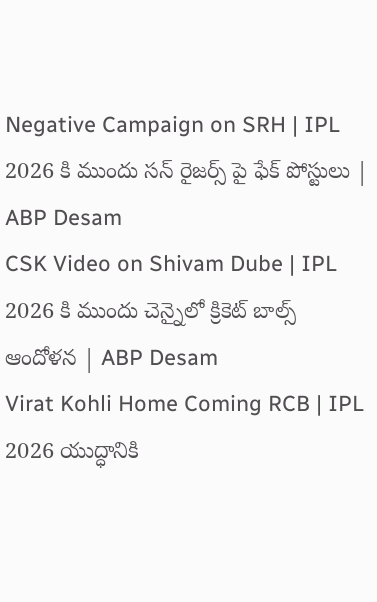Negative Campaign on SRH | IPL 2026 కి ముందు సన్ రైజర్స్ పై ఫేక్ పోస్టులు | ABP Desam
CSK Video on Shivam Dube | IPL 2026 కి ముందు చెన్నైలో క్రికెట్ బాల్స్ ఆందోళన | ABP Desam
Virat Kohli Home Coming RCB | IPL 2026 యుద్ధానికి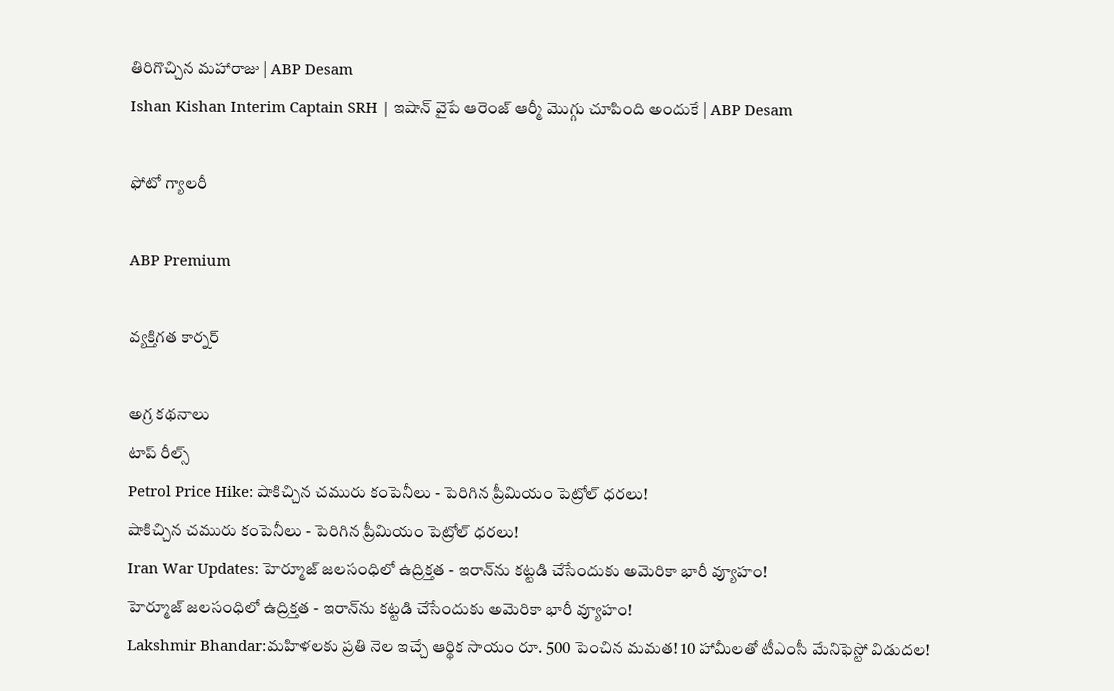తిరిగొచ్చిన మహారాజు | ABP Desam
Ishan Kishan Interim Captain SRH | ఇషాన్ వైపే ఆరెంజ్ ఆర్మీ మొగ్గు చూపింది అందుకే | ABP Desam

ఫోటో గ్యాలరీ

ABP Premium

వ్యక్తిగత కార్నర్

అగ్ర కథనాలు
టాప్ రీల్స్
Petrol Price Hike: షాకిచ్చిన చమురు కంపెనీలు - పెరిగిన ప్రీమియం పెట్రోల్ ధరలు!
షాకిచ్చిన చమురు కంపెనీలు - పెరిగిన ప్రీమియం పెట్రోల్ ధరలు!
Iran War Updates: హెర్మూజ్ జలసంధిలో ఉద్రిక్తత - ఇరాన్‌ను కట్టడి చేసేందుకు అమెరికా భారీ వ్యూహం!
హెర్మూజ్ జలసంధిలో ఉద్రిక్తత - ఇరాన్‌ను కట్టడి చేసేందుకు అమెరికా భారీ వ్యూహం!
Lakshmir Bhandar:మహిళలకు ప్రతి నెల ఇచ్చే ఆర్థిక సాయం రూ. 500 పెంచిన మమత! 10 హామీలతో టీఎంసీ మేనిఫెస్టో విడుదల!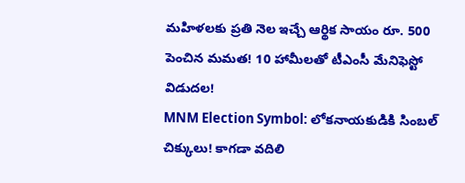మహిళలకు ప్రతి నెల ఇచ్చే ఆర్థిక సాయం రూ. 500 పెంచిన మమత! 10 హామీలతో టీఎంసీ మేనిఫెస్టో విడుదల!
MNM Election Symbol: లోకనాయకుడికి సింబల్ చిక్కులు! కాగడా వదిలి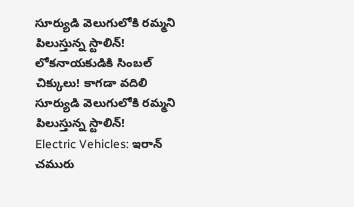సూర్యుడి వెలుగులోకి రమ్మని పిలుస్తున్న స్టాలిన్!
లోకనాయకుడికి సింబల్ చిక్కులు! కాగడా వదిలి సూర్యుడి వెలుగులోకి రమ్మని పిలుస్తున్న స్టాలిన్!
Electric Vehicles: ఇరాన్ చమురు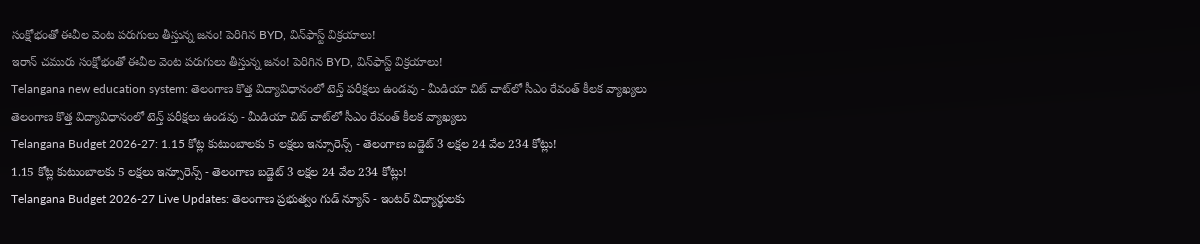సంక్షోభంతో ఈవీల వెంట పరుగులు తీస్తున్న జనం! పెరిగిన BYD, విన్‌ఫాస్ట్ విక్రయాలు!
ఇరాన్ చమురు సంక్షోభంతో ఈవీల వెంట పరుగులు తీస్తున్న జనం! పెరిగిన BYD, విన్‌ఫాస్ట్ విక్రయాలు!
Telangana new education system: తెలంగాణ కొత్త విద్యావిధానంలో టెన్త్ పరీక్షలు ఉండవు - మీడియా చిట్ చాట్‌లో సీఎం రేవంత్ కీలక వ్యాఖ్యలు
తెలంగాణ కొత్త విద్యావిధానంలో టెన్త్ పరీక్షలు ఉండవు - మీడియా చిట్ చాట్‌లో సీఎం రేవంత్ కీలక వ్యాఖ్యలు
Telangana Budget 2026-27: 1.15 కోట్ల కుటుంబాలకు 5 లక్షలు ఇన్సూరెన్స్ - తెలంగాణ బడ్జెట్ 3 లక్షల 24 వేల 234 కోట్లు!
1.15 కోట్ల కుటుంబాలకు 5 లక్షలు ఇన్సూరెన్స్ - తెలంగాణ బడ్జెట్ 3 లక్షల 24 వేల 234 కోట్లు!
Telangana Budget 2026-27 Live Updates: తెలంగాణ ప్రభుత్వం గుడ్ న్యూస్ - ఇంటర్ విద్యార్థులకు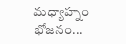మధ్యాహ్నం భోజనం...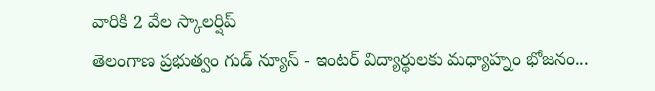వారికి 2 వేల స్కాలర్షిప్
తెలంగాణ ప్రభుత్వం గుడ్ న్యూస్ - ఇంటర్ విద్యార్థులకు మధ్యాహ్నం భోజనం...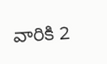వారికి 2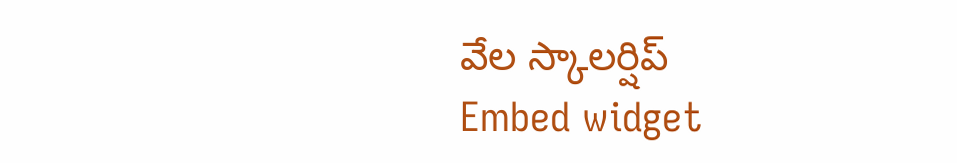వేల స్కాలర్షిప్
Embed widget